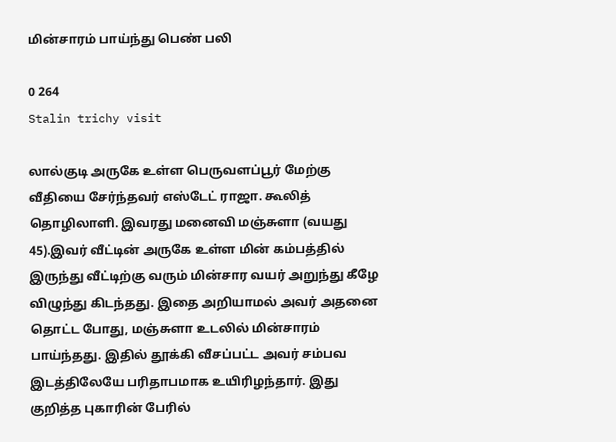மின்சாரம் பாய்ந்து பெண் பலி

0 264
Stalin trichy visit

லால்குடி அருகே உள்ள பெருவளப்பூர் மேற்கு வீதியை சேர்ந்தவர் எஸ்டேட் ராஜா. கூலித் தொழிலாளி. இவரது மனைவி மஞ்சுளா (வயது 45).இவர் வீட்டின் அருகே உள்ள மின் கம்பத்தில் இருந்து வீட்டிற்கு வரும் மின்சார வயர் அறுந்து கீழே விழுந்து கிடந்தது. இதை அறியாமல் அவர் அதனை தொட்ட போது, மஞ்சுளா உடலில் மின்சாரம் பாய்ந்தது. இதில் தூக்கி வீசப்பட்ட அவர் சம்பவ இடத்திலேயே பரிதாபமாக உயிரிழந்தார். இது குறித்த புகாரின் பேரில்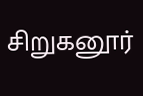சிறுகனூர்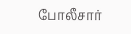போலீசார்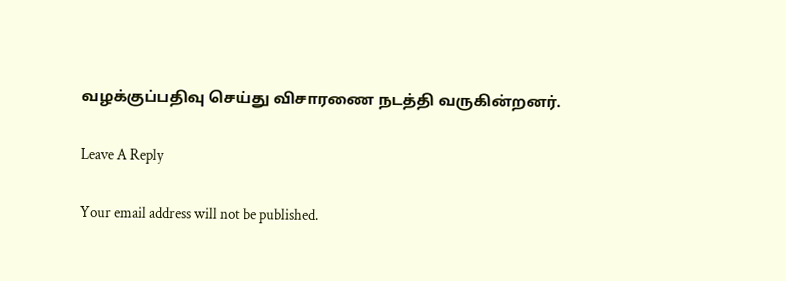வழக்குப்பதிவு செய்து விசாரணை நடத்தி வருகின்றனர்.

Leave A Reply

Your email address will not be published.